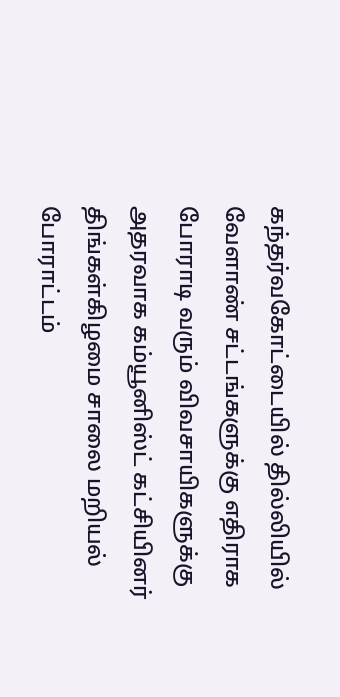கந்தர்வகோட்டையில் தில்லியில் வேளாண் சட்டங்களுக்கு எதிராக போராடி வரும் விவசாயிகளுக்கு அதரவாக கம்யூனிஸ்ட் கட்சியினர் திங்கள்கிழமை சாலை மறியல் போராட்டம்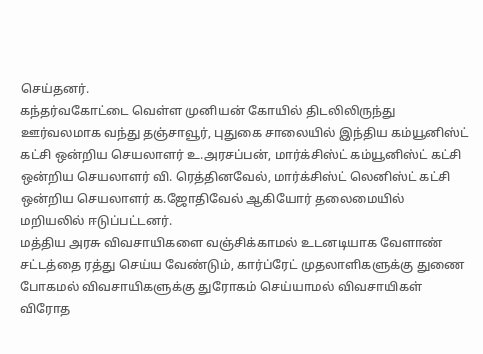செய்தனர்.
கந்தர்வகோட்டை வெள்ள முனியன் கோயில் திடலிலிருந்து ஊர்வலமாக வந்து தஞ்சாவூர், புதுகை சாலையில் இந்திய கம்யூனிஸ்ட் கட்சி ஒன்றிய செயலாளர் உ.அரசப்பன், மார்க்சிஸ்ட் கம்யூனிஸ்ட் கட்சி ஒன்றிய செயலாளர் வி. ரெத்தினவேல், மார்க்சிஸ்ட் லெனிஸ்ட் கட்சி ஒன்றிய செயலாளர் க.ஜோதிவேல் ஆகியோர் தலைமையில் மறியலில் ஈடுப்பட்டனர்.
மத்திய அரசு விவசாயிகளை வஞ்சிக்காமல் உடனடியாக வேளாண் சட்டத்தை ரத்து செய்ய வேண்டும், கார்ப்ரேட் முதலாளிகளுக்கு துணை போகமல் விவசாயிகளுக்கு துரோகம் செய்யாமல் விவசாயிகள் விரோத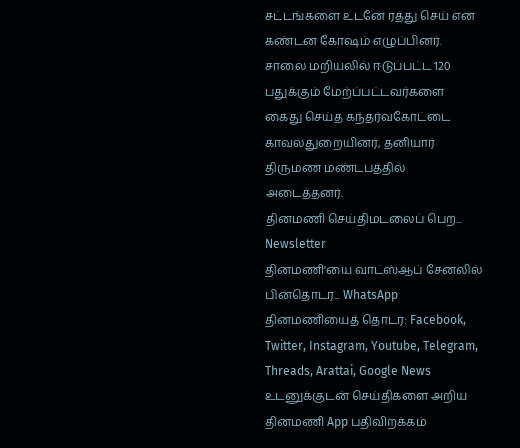சட்டங்களை உடனே ரத்து செய் என கண்டன கோஷம் எழுப்பினர்.
சாலை மறியலில் ஈடுப்பட்ட 120 பதுக்கும் மேற்ப்பட்டவர்களை கைது செய்த கந்தர்வகோட்டை காவல்துறையினர், தனியார் திருமண மண்டபத்தில் அடைத்தனர்.
தினமணி செய்திமடலைப் பெற... Newsletter
தினமணி'யை வாட்ஸ்ஆப் சேனலில் பின்தொடர... WhatsApp
தினமணியைத் தொடர: Facebook, Twitter, Instagram, Youtube, Telegram, Threads, Arattai, Google News
உடனுக்குடன் செய்திகளை அறிய தினமணி App பதிவிறக்கம்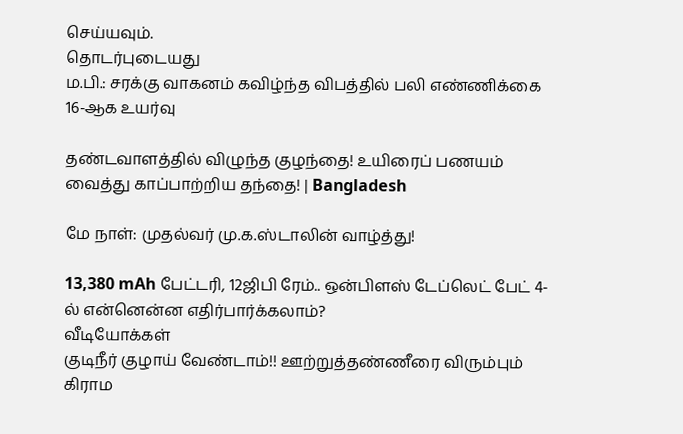செய்யவும்.
தொடர்புடையது
ம.பி.: சரக்கு வாகனம் கவிழ்ந்த விபத்தில் பலி எண்ணிக்கை 16-ஆக உயர்வு

தண்டவாளத்தில் விழுந்த குழந்தை! உயிரைப் பணயம் வைத்து காப்பாற்றிய தந்தை! | Bangladesh

மே நாள்: முதல்வர் மு.க.ஸ்டாலின் வாழ்த்து!

13,380 mAh பேட்டரி, 12ஜிபி ரேம்.. ஒன்பிளஸ் டேப்லெட் பேட் 4-ல் என்னென்ன எதிர்பார்க்கலாம்?
வீடியோக்கள்
குடிநீர் குழாய் வேண்டாம்!! ஊற்றுத்தண்ணீரை விரும்பும் கிராம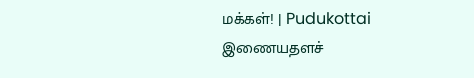மக்கள்! | Pudukottai
இணையதளச்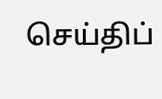செய்திப்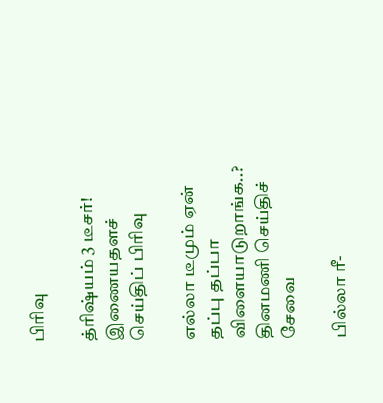பிரிவு

த்ரிஷ்யம் 3 டீசர்!
இணையதளச் செய்திப் பிரிவு

எல்லா டீமும் ஏன் தப்பு தப்பா விளையாடுறாங்க..?
தினமணி செய்திச் சேவை

பில்லா ரீ-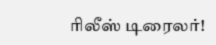ரிலீஸ் டிரைலர்!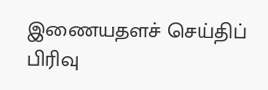இணையதளச் செய்திப் பிரிவு